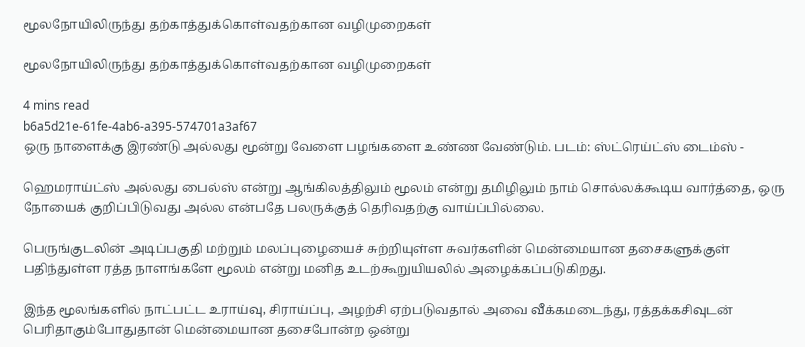மூலநோயிலிருந்து தற்காத்துக்கொள்வதற்கான வழிமுறைகள்

மூலநோயிலிருந்து தற்காத்துக்கொள்வதற்கான வழிமுறைகள்

4 mins read
b6a5d21e-61fe-4ab6-a395-574701a3af67
ஒரு நாளைக்கு இரண்டு அல்லது மூன்று வேளை பழங்களை உண்ண வேண்டும். படம்: ஸ்ட்ரெய்ட்ஸ் டைம்ஸ் -

ஹெமராய்ட்ஸ் அல்லது பைல்ஸ் என்று ஆங்கிலத்திலும் மூலம் என்று தமிழிலும் நாம் சொல்லக்கூடிய வார்த்தை, ஒரு நோயைக் குறிப்பிடுவது அல்ல என்பதே பலருக்குத் தெரிவதற்கு வாய்ப்பில்லை.

பெருங்குடலின் அடிப்பகுதி மற்றும் மலப்புழையைச் சுற்றியுள்ள சுவர்களின் மென்மையான தசைகளுக்குள் பதிந்துள்ள ரத்த நாளங்களே மூலம் என்று மனித உடற்கூறுயியலில் அழைக்கப்படுகிறது.

இந்த மூலங்களில் நாட்பட்ட உராய்வு, சிராய்ப்பு, அழற்சி ஏற்படுவதால் அவை வீக்கமடைந்து, ரத்தக்கசிவுடன் பெரிதாகும்போதுதான் மென்மையான தசைபோன்ற ஒன்று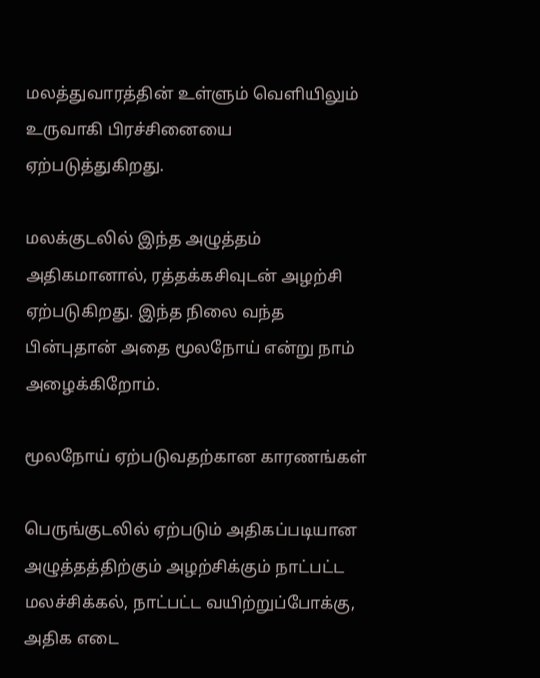மலத்துவாரத்தின் உள்ளும் வெளியிலும் உருவாகி பிரச்சினையை ஏற்படுத்துகிறது.

மலக்குடலில் இந்த அழுத்தம் அதிகமானால், ரத்தக்கசிவுடன் அழற்சி ஏற்படுகிறது. இந்த நிலை வந்த பின்புதான் அதை மூலநோய் என்று நாம் அழைக்கிறோம்.

மூலநோய் ஏற்படுவதற்கான காரணங்கள்

பெருங்குடலில் ஏற்படும் அதிகப்படியான அழுத்தத்திற்கும் அழற்சிக்கும் நாட்பட்ட மலச்சிக்கல், நாட்பட்ட வயிற்றுப்போக்கு, அதிக எடை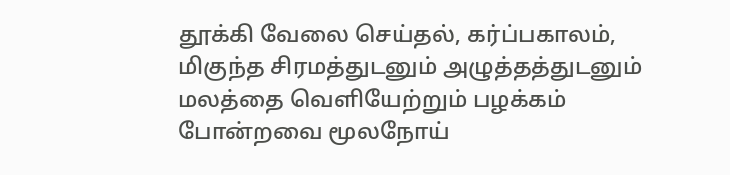தூக்கி வேலை செய்தல், கர்ப்பகாலம், மிகுந்த சிரமத்துடனும் அழுத்தத்துடனும் மலத்தை வெளியேற்றும் பழக்கம் போன்றவை மூலநோய்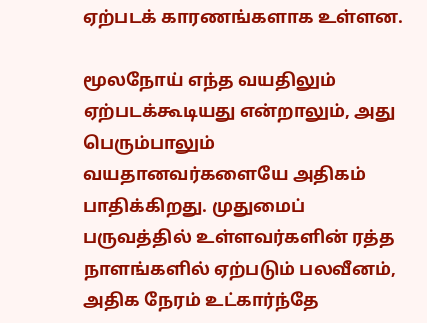ஏற்படக் காரணங்களாக உள்ளன.

மூலநோய் எந்த வயதிலும் ஏற்படக்கூடியது என்றாலும், அது பெரும்பாலும் வயதானவர்களையே அதிகம் பாதிக்கிறது. முதுமைப் பருவத்தில் உள்ளவர்களின் ரத்த நாளங்களில் ஏற்படும் பலவீனம், அதிக நேரம் உட்கார்ந்தே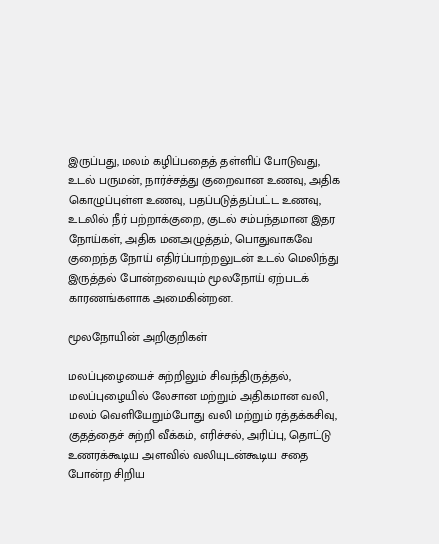இருப்பது, மலம் கழிப்பதைத் தள்ளிப் போடுவது, உடல் பருமன், நார்ச்சத்து குறைவான உணவு, அதிக கொழுப்புள்ள உணவு, பதப்படுத்தப்பட்ட உணவு, உடலில் நீர் பற்றாக்குறை, குடல் சம்பந்தமான இதர நோய்கள், அதிக மனஅழுத்தம், பொதுவாகவே குறைந்த நோய் எதிர்ப்பாற்றலுடன் உடல் மெலிந்து இருத்தல் போன்றவையும் மூலநோய் ஏற்படக் காரணங்களாக அமைகின்றன.

மூலநோயின் அறிகுறிகள்

மலப்புழையைச் சுற்றிலும் சிவந்திருத்தல், மலப்புழையில் லேசான மற்றும் அதிகமான வலி, மலம் வெளியேறும்போது வலி மற்றும் ரத்தக்கசிவு, குதத்தைச் சுற்றி வீக்கம், எரிச்சல், அரிப்பு, தொட்டு உணரக்கூடிய அளவில் வலியுடன்கூடிய சதை போன்ற சிறிய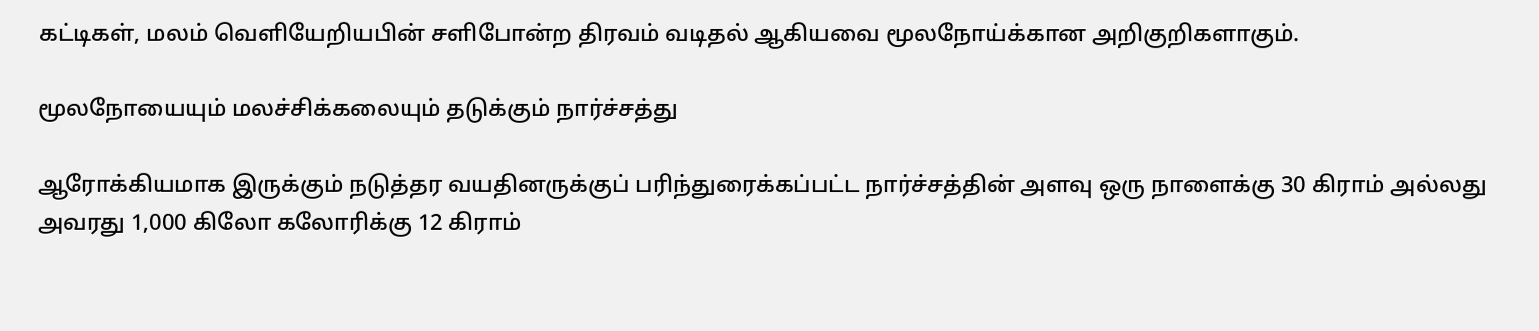கட்டிகள், மலம் வெளியேறியபின் சளிபோன்ற திரவம் வடிதல் ஆகியவை மூலநோய்க்கான அறிகுறிகளாகும்.

மூலநோயையும் மலச்சிக்கலையும் தடுக்கும் நார்ச்சத்து

ஆரோக்கியமாக இருக்கும் நடுத்தர வயதினருக்குப் பரிந்துரைக்கப்பட்ட நார்ச்சத்தின் அளவு ஒரு நாளைக்கு 30 கிராம் அல்லது அவரது 1,000 கிலோ கலோரிக்கு 12 கிராம்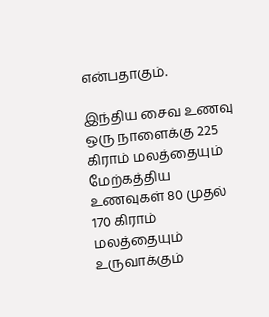என்பதாகும்.

இந்திய சைவ உணவு ஒரு நாளைக்கு 225 கிராம் மலத்தையும் மேற்கத்திய உணவுகள் 80 முதல் 170 கிராம் மலத்தையும் உருவாக்கும்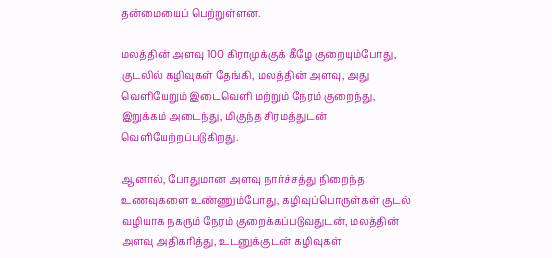தன்மையைப் பெற்றுள்ளன.

மலத்தின் அளவு 100 கிராமுக்குக் கீழே குறையும்போது, குடலில் கழிவுகள் தேங்கி, மலத்தின் அளவு, அது வெளியேறும் இடைவெளி மற்றும் நேரம் குறைந்து, இறுக்கம் அடைந்து, மிகுந்த சிரமத்துடன் வெளியேற்றப்படுகிறது.

ஆனால், போதுமான அளவு நார்ச்சத்து நிறைந்த உணவுகளை உண்ணும்போது, கழிவுப்பொருள்கள் குடல் வழியாக நகரும் நேரம் குறைக்கப்படுவதுடன், மலத்தின் அளவு அதிகரித்து, உடனுக்குடன் கழிவுகள்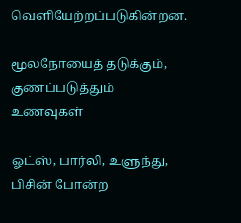வெளியேற்றப்படுகின்றன.

மூலநோயைத் தடுக்கும், குணப்படுத்தும் உணவுகள்

ஓட்ஸ், பார்லி, உளுந்து, பிசின் போன்ற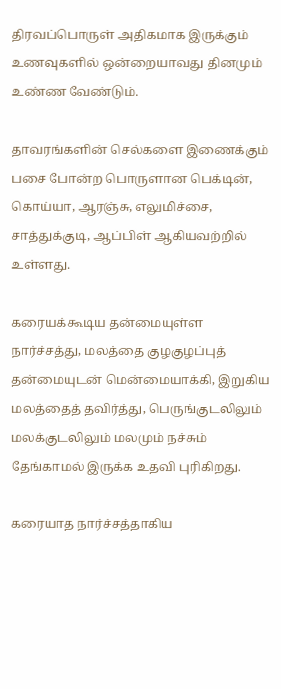திரவப்பொருள் அதிகமாக இருக்கும் உணவுகளில் ஒன்றையாவது தினமும் உண்ண வேண்டும்.

தாவரங்களின் செல்களை இணைக்கும் பசை போன்ற பொருளான பெக்டின், கொய்யா, ஆரஞ்சு, எலுமிச்சை, சாத்துக்குடி, ஆப்பிள் ஆகியவற்றில் உள்ளது.

கரையக்கூடிய தன்மையுள்ள நார்ச்சத்து, மலத்தை குழகுழப்புத் தன்மையுடன் மென்மையாக்கி, இறுகிய மலத்தைத் தவிர்த்து, பெருங்குடலிலும் மலக்குடலிலும் மலமும் நச்சும் தேங்காமல் இருக்க உதவி புரிகிறது.

கரையாத நார்ச்சத்தாகிய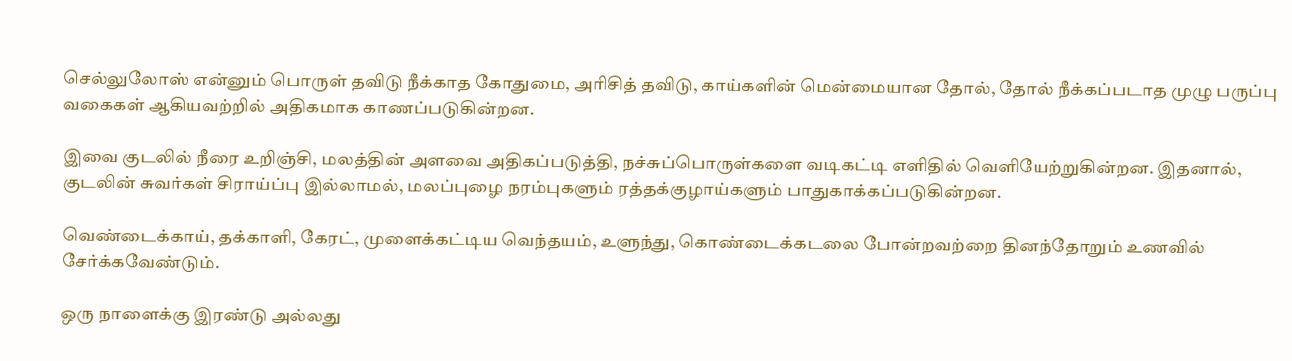செல்லுலோஸ் என்னும் பொருள் தவிடு நீக்காத கோதுமை, அரிசித் தவிடு, காய்களின் மென்மையான தோல், தோல் நீக்கப்படாத முழு பருப்பு வகைகள் ஆகியவற்றில் அதிகமாக காணப்படுகின்றன.

இவை குடலில் நீரை உறிஞ்சி, மலத்தின் அளவை அதிகப்படுத்தி, நச்சுப்பொருள்களை வடிகட்டி எளிதில் வெளியேற்றுகின்றன. இதனால், குடலின் சுவர்கள் சிராய்ப்பு இல்லாமல், மலப்புழை நரம்புகளும் ரத்தக்குழாய்களும் பாதுகாக்கப்படுகின்றன.

வெண்டைக்காய், தக்காளி, கேரட், முளைக்கட்டிய வெந்தயம், உளுந்து, கொண்டைக்கடலை போன்றவற்றை தினந்தோறும் உணவில் சேர்க்கவேண்டும்.

ஒரு நாளைக்கு இரண்டு அல்லது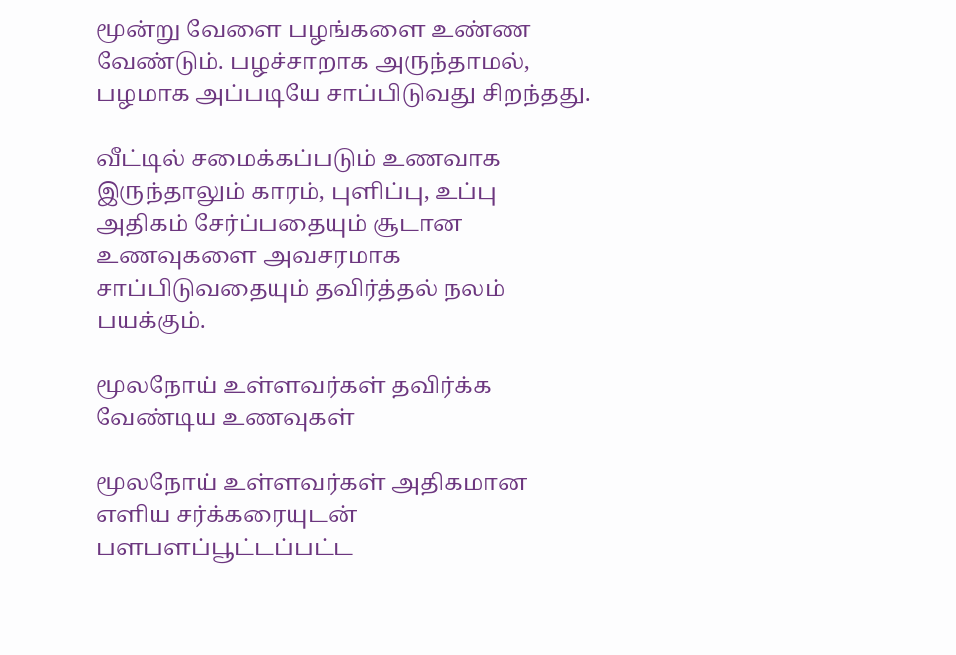மூன்று வேளை பழங்களை உண்ண வேண்டும். பழச்சாறாக அருந்தாமல், பழமாக அப்படியே சாப்பிடுவது சிறந்தது.

வீட்டில் சமைக்கப்படும் உணவாக இருந்தாலும் காரம், புளிப்பு, உப்பு அதிகம் சேர்ப்பதையும் சூடான உணவுகளை அவசரமாக சாப்பிடுவதையும் தவிர்த்தல் நலம் பயக்கும்.

மூலநோய் உள்ளவர்கள் தவிர்க்க வேண்டிய உணவுகள்

மூலநோய் உள்ளவர்கள் அதிகமான எளிய சர்க்கரையுடன் பளபளப்பூட்டப்பட்ட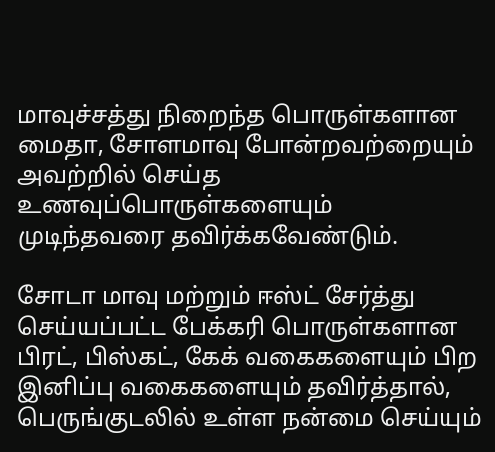மாவுச்சத்து நிறைந்த பொருள்களான மைதா, சோளமாவு போன்றவற்றையும் அவற்றில் செய்த உணவுப்பொருள்களையும் முடிந்தவரை தவிர்க்கவேண்டும்.

சோடா மாவு மற்றும் ஈஸ்ட் சேர்த்து செய்யப்பட்ட பேக்கரி பொருள்களான பிரட், பிஸ்கட், கேக் வகைகளையும் பிற இனிப்பு வகைகளையும் தவிர்த்தால், பெருங்குடலில் உள்ள நன்மை செய்யும்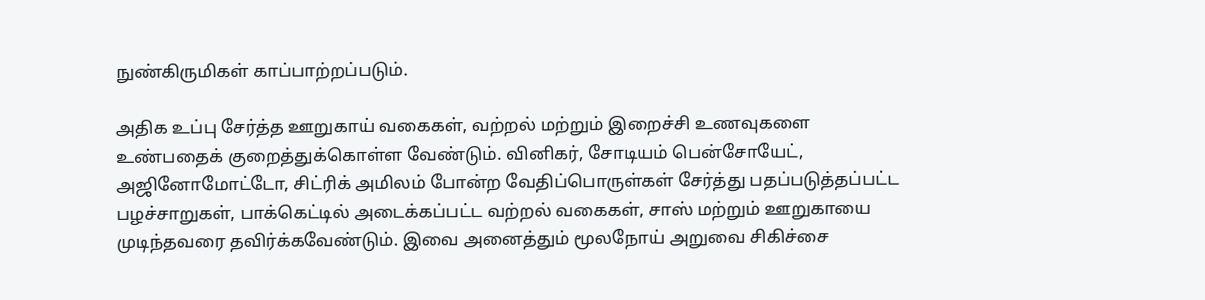நுண்கிருமிகள் காப்பாற்றப்படும்.

அதிக உப்பு சேர்த்த ஊறுகாய் வகைகள், வற்றல் மற்றும் இறைச்சி உணவுகளை உண்பதைக் குறைத்துக்கொள்ள வேண்டும். வினிகர், சோடியம் பென்சோயேட், அஜினோமோட்டோ, சிட்ரிக் அமிலம் போன்ற வேதிப்பொருள்கள் சேர்த்து பதப்படுத்தப்பட்ட பழச்சாறுகள், பாக்கெட்டில் அடைக்கப்பட்ட வற்றல் வகைகள், சாஸ் மற்றும் ஊறுகாயை முடிந்தவரை தவிர்க்கவேண்டும். இவை அனைத்தும் மூலநோய் அறுவை சிகிச்சை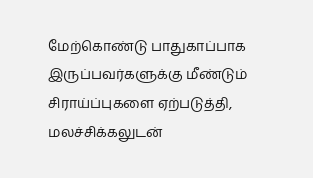மேற்கொண்டு பாதுகாப்பாக இருப்பவர்களுக்கு மீண்டும் சிராய்ப்புகளை ஏற்படுத்தி, மலச்சிக்கலுடன்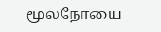மூலநோயை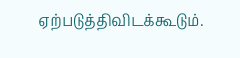ஏற்படுத்திவிடக்கூடும்.